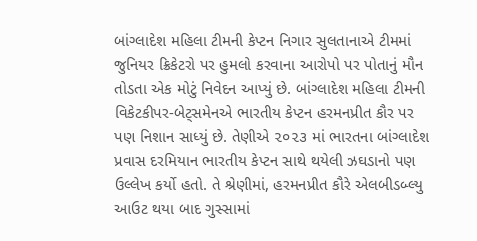બાંગ્લાદેશ મહિલા ટીમની કેપ્ટન નિગાર સુલતાનાએ ટીમમાં જુનિયર ક્રિકેટરો પર હુમલો કરવાના આરોપો પર પોતાનું મૌન તોડતા એક મોટું નિવેદન આપ્યું છે. બાંગ્લાદેશ મહિલા ટીમની વિકેટકીપર-બેટ્‌સમેનએ ભારતીય કેપ્ટન હરમનપ્રીત કૌર પર પણ નિશાન સાધ્યું છે. તેણીએ ૨૦૨૩ માં ભારતના બાંગ્લાદેશ પ્રવાસ દરમિયાન ભારતીય કેપ્ટન સાથે થયેલી ઝઘડાનો પણ ઉલ્લેખ કર્યો હતો. તે શ્રેણીમાં, હરમનપ્રીત કૌરે એલબીડબ્લ્યુ આઉટ થયા બાદ ગુસ્સામાં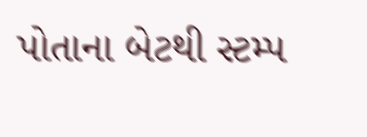પોતાના બેટથી સ્ટમ્પ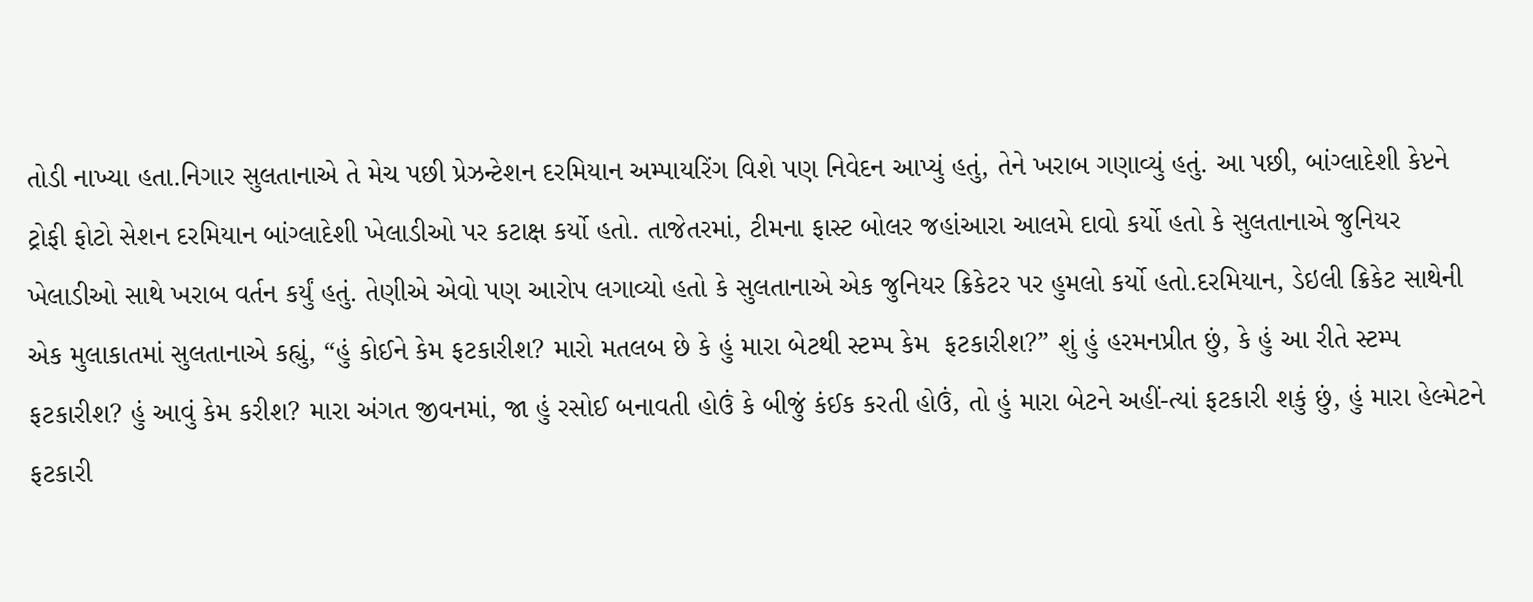તોડી નાખ્યા હતા.નિગાર સુલતાનાએ તે મેચ પછી પ્રેઝન્ટેશન દરમિયાન અમ્પાયરિંગ વિશે પણ નિવેદન આપ્યું હતું, તેને ખરાબ ગણાવ્યું હતું. આ પછી, બાંગ્લાદેશી કેપ્ટને ટ્રોફી ફોટો સેશન દરમિયાન બાંગ્લાદેશી ખેલાડીઓ પર કટાક્ષ કર્યો હતો. તાજેતરમાં, ટીમના ફાસ્ટ બોલર જહાંઆરા આલમે દાવો કર્યો હતો કે સુલતાનાએ જુનિયર ખેલાડીઓ સાથે ખરાબ વર્તન કર્યું હતું. તેણીએ એવો પણ આરોપ લગાવ્યો હતો કે સુલતાનાએ એક જુનિયર ક્રિકેટર પર હુમલો કર્યો હતો.દરમિયાન, ડેઇલી ક્રિકેટ સાથેની એક મુલાકાતમાં સુલતાનાએ કહ્યું, “હું કોઈને કેમ ફટકારીશ? મારો મતલબ છે કે હું મારા બેટથી સ્ટમ્પ કેમ  ફટકારીશ?” શું હું હરમનપ્રીત છું, કે હું આ રીતે સ્ટમ્પ ફટકારીશ? હું આવું કેમ કરીશ? મારા અંગત જીવનમાં, જા હું રસોઈ બનાવતી હોઉં કે બીજું કંઈક કરતી હોઉં, તો હું મારા બેટને અહીં-ત્યાં ફટકારી શકું છું, હું મારા હેલ્મેટને ફટકારી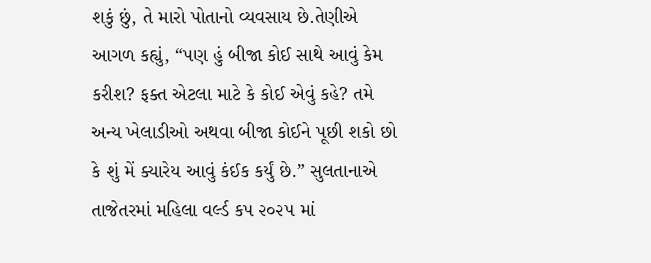શકું છું, તે મારો પોતાનો વ્યવસાય છે.તેણીએ આગળ કહ્યું, “પણ હું બીજા કોઈ સાથે આવું કેમ કરીશ? ફક્ત એટલા માટે કે કોઈ એવું કહે? તમે અન્ય ખેલાડીઓ અથવા બીજા કોઈને પૂછી શકો છો કે શું મેં ક્યારેય આવું કંઈક કર્યું છે.” સુલતાનાએ તાજેતરમાં મહિલા વર્લ્ડ કપ ૨૦૨૫ માં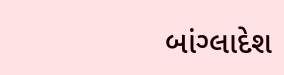બાંગ્લાદેશ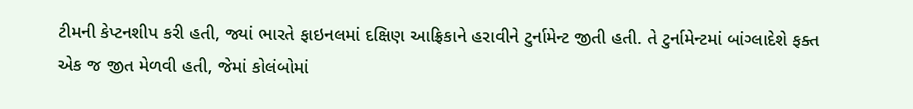ટીમની કેપ્ટનશીપ કરી હતી, જ્યાં ભારતે ફાઇનલમાં દક્ષિણ આફ્રિકાને હરાવીને ટુર્નામેન્ટ જીતી હતી. તે ટુર્નામેન્ટમાં બાંગ્લાદેશે ફક્ત એક જ જીત મેળવી હતી, જેમાં કોલંબોમાં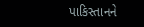પાકિસ્તાનને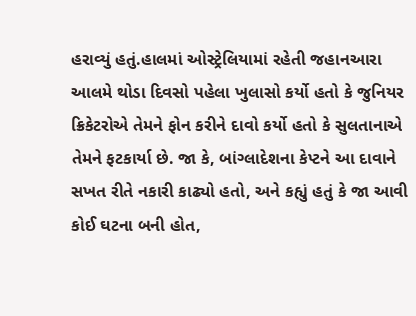હરાવ્યું હતું.હાલમાં ઓસ્ટ્રેલિયામાં રહેતી જહાનઆરા આલમે થોડા દિવસો પહેલા ખુલાસો કર્યો હતો કે જુનિયર ક્રિકેટરોએ તેમને ફોન કરીને દાવો કર્યો હતો કે સુલતાનાએ તેમને ફટકાર્યા છે. જા કે, બાંગ્લાદેશના કેપ્ટને આ દાવાને સખત રીતે નકારી કાઢ્યો હતો, અને કહ્યું હતું કે જા આવી કોઈ ઘટના બની હોત,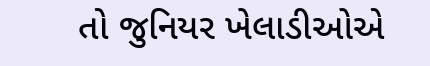તો જુનિયર ખેલાડીઓએ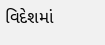વિદેશમાં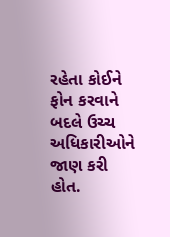રહેતા કોઈને ફોન કરવાને બદલે ઉચ્ચ અધિકારીઓને જાણ કરી હોત.